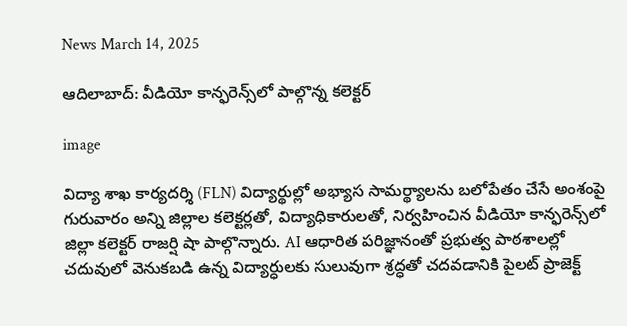News March 14, 2025

ఆదిలాబాద్: వీడియో కాన్ఫరెన్స్‌లో పాల్గొన్న కలెక్టర్

image

విద్యా శాఖ కార్యదర్శి (FLN) విద్యార్థుల్లో అభ్యాస సామర్థ్యాలను బలోపేతం చేసే అంశంపై గురువారం అన్ని జిల్లాల కలెక్టర్లతో, విద్యాధికారులతో, నిర్వహించిన వీడియో కాన్ఫరెన్స్‌లో జిల్లా కలెక్టర్ రాజర్షి షా పాల్గొన్నారు. AI ఆధారిత పరిజ్ఞానంతో ప్రభుత్వ పాఠశాలల్లో చదువులో వెనుకబడి ఉన్న విద్యార్ధులకు సులువుగా శ్రద్ధతో చదవడానికి పైలట్ ప్రాజెక్ట్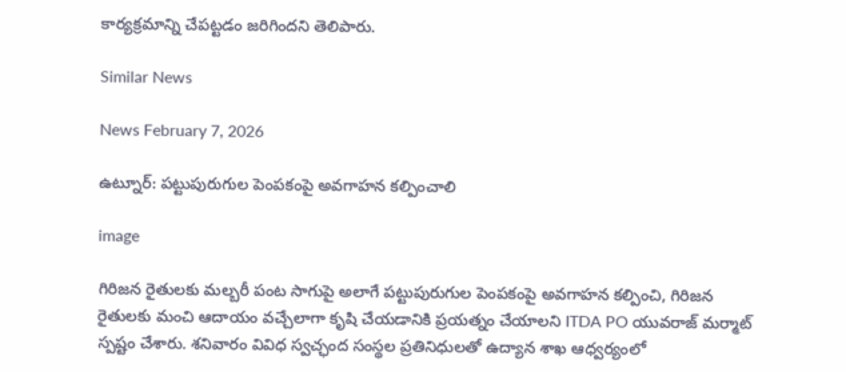కార్యక్రమాన్ని చేపట్టడం జరిగిందని తెలిపారు.

Similar News

News February 7, 2026

ఉట్నూర్: పట్టుపురుగుల పెంపకంపై అవగాహన కల్పించాలి

image

గిరిజన రైతులకు మల్బరీ పంట సాగుపై అలాగే పట్టుపురుగుల పెంపకంపై అవగాహన కల్పించి, గిరిజన రైతులకు మంచి ఆదాయం వచ్చేలాగా కృషి చేయడానికి ప్రయత్నం చేయాలని ITDA PO యువరాజ్ మర్మాట్ స్పష్టం చేశారు. శనివారం వివిధ స్వచ్ఛంద సంస్థల ప్రతినిధులతో ఉద్యాన శాఖ ఆధ్వర్యంలో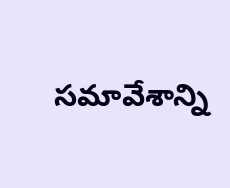సమావేశాన్ని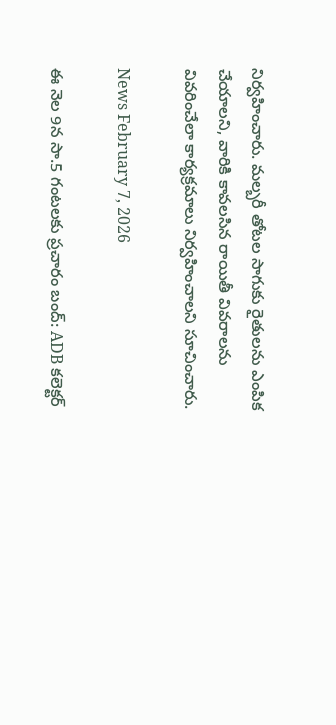నిర్వహించారు. మల్బరీ తోటల సాగుకు రైతులను ఎంపిక చేయాలని, వారికి కావలసిన రాయితీ వివరాలను వివరించేలా కార్యక్రమాలు నిర్వహించాలని సూచించారు.

News February 7, 2026

ఈ నెల 9న సా.5 గంటలకు ప్రచారం బంద్: ADB కలెక్టర్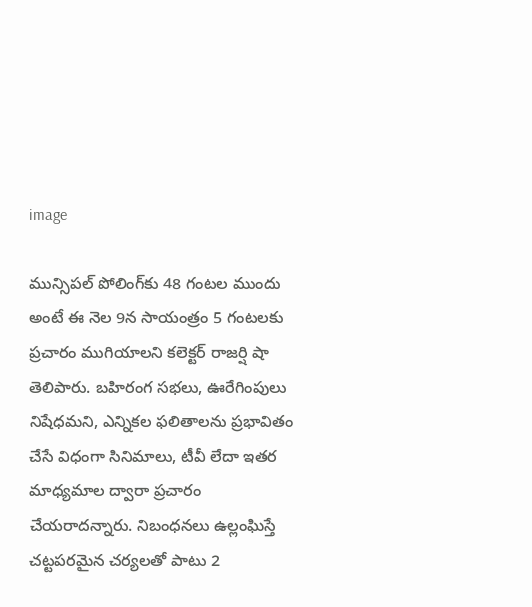image

మున్సిపల్ పోలింగ్‌కు 48 గంటల ముందు అంటే ఈ నెల 9న సాయంత్రం 5 గంటలకు ప్రచారం ముగియాలని కలెక్టర్ రాజర్షి షా తెలిపారు. బహిరంగ సభలు, ఊరేగింపులు నిషేధమని, ఎన్నికల ఫలితాలను ప్రభావితం చేసే విధంగా సినిమాలు, టీవీ లేదా ఇతర మాధ్యమాల ద్వారా ప్రచారం చేయరాదన్నారు. నిబంధనలు ఉల్లంఘిస్తే చట్టపరమైన చర్యలతో పాటు 2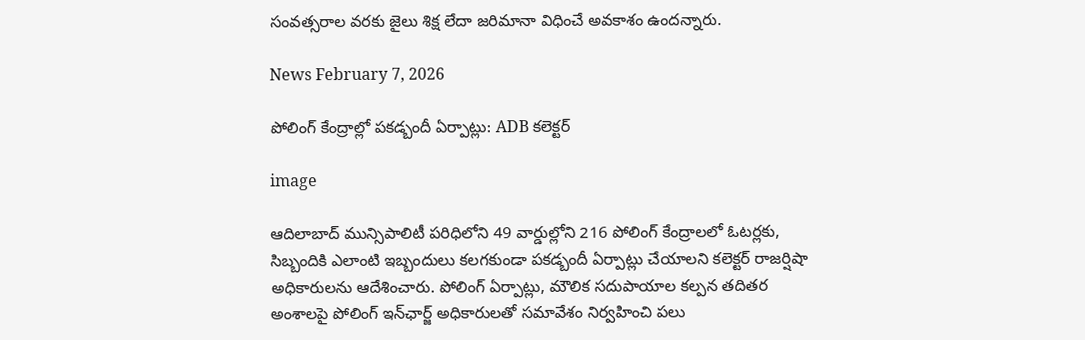సంవత్సరాల వరకు జైలు శిక్ష లేదా జరిమానా విధించే అవకాశం ఉందన్నారు.

News February 7, 2026

పోలింగ్ కేంద్రాల్లో పకడ్బందీ ఏర్పాట్లు: ADB కలెక్టర్

image

ఆదిలాబాద్ మున్సిపాలిటీ పరిధిలోని 49 వార్డుల్లోని 216 పోలింగ్ కేంద్రాలలో ఓటర్లకు, సిబ్బందికి ఎలాంటి ఇబ్బందులు కలగకుండా పకడ్బందీ ఏర్పాట్లు చేయాలని కలెక్టర్ రాజర్షిషా అధికారులను ఆదేశించారు. పోలింగ్ ఏర్పాట్లు, మౌలిక సదుపాయాల కల్పన తదితర అంశాలపై పోలింగ్ ఇన్‌ఛార్జ్ అధికారులతో సమావేశం నిర్వహించి పలు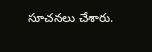సూచనలు చేశారు.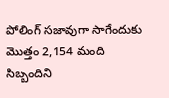పోలింగ్ సజావుగా సాగేందుకు మొత్తం 2,154 మంది సిబ్బందిని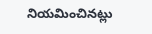నియమించినట్లు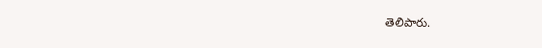తెలిపారు.